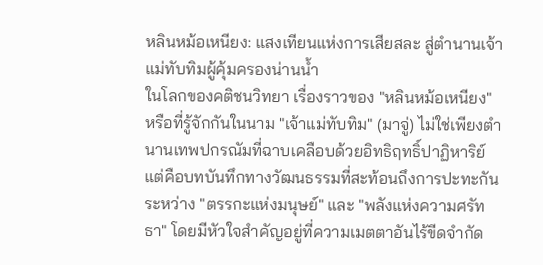หลินหม้อเหนียง: แสงเทียนแห่งการเสียสละ สู่ตำนานเจ้าแม่ทับทิมผู้คุ้มครองน่านน้ำ
ในโลกของคติชนวิทยา เรื่องราวของ "หลินหม้อเหนียง" หรือที่รู้จักกันในนาม "เจ้าแม่ทับทิม" (มาจู่) ไม่ใช่เพียงตำนานเทพปกรณัมที่ฉาบเคลือบด้วยอิทธิฤทธิ์ปาฏิหาริย์ แต่คือบทบันทึกทางวัฒนธรรมที่สะท้อนถึงการปะทะกันระหว่าง "ตรรกะแห่งมนุษย์" และ "พลังแห่งความศรัทธา" โดยมีหัวใจสำคัญอยู่ที่ความเมตตาอันไร้ขีดจำกัด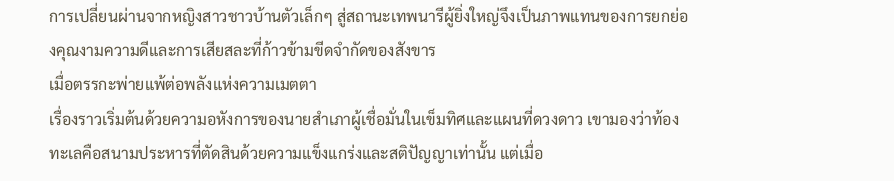การเปลี่ยนผ่านจากหญิงสาวชาวบ้านตัวเล็กๆ สู่สถานะเทพนารีผู้ยิ่งใหญ่จึงเป็นภาพแทนของการยกย่องคุณงามความดีและการเสียสละที่ก้าวข้ามขีดจำกัดของสังขาร
เมื่อตรรกะพ่ายแพ้ต่อพลังแห่งความเมตตา
เรื่องราวเริ่มต้นด้วยความอหังการของนายสำเภาผู้เชื่อมั่นในเข็มทิศและแผนที่ดวงดาว เขามองว่าท้องทะเลคือสนามประหารที่ตัดสินด้วยความแข็งแกร่งและสติปัญญาเท่านั้น แต่เมื่อ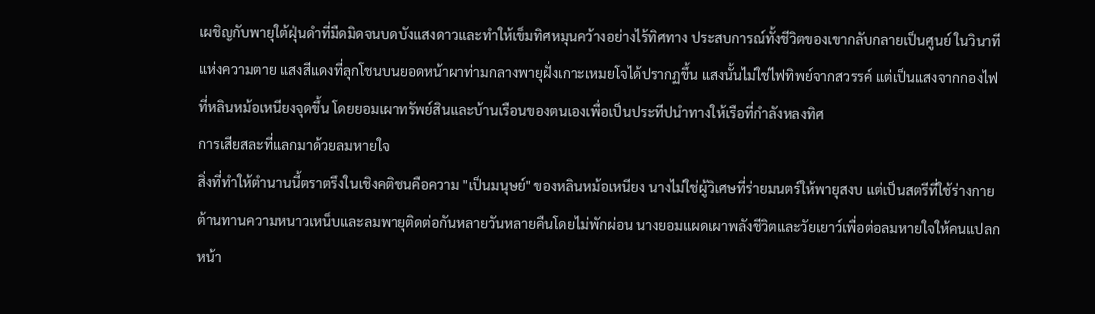เผชิญกับพายุใต้ฝุ่นดำที่มืดมิดจนบดบังแสงดาวและทำให้เข็มทิศหมุนคว้างอย่างไร้ทิศทาง ประสบการณ์ทั้งชีวิตของเขากลับกลายเป็นศูนย์ ในวินาทีแห่งความตาย แสงสีแดงที่ลุกโชนบนยอดหน้าผาท่ามกลางพายุฝั่งเกาะเหมยโจได้ปรากฏขึ้น แสงนั้นไม่ใช่ไฟทิพย์จากสวรรค์ แต่เป็นแสงจากกองไฟที่หลินหม้อเหนียงจุดขึ้น โดยยอมเผาทรัพย์สินและบ้านเรือนของตนเองเพื่อเป็นประทีปนำทางให้เรือที่กำลังหลงทิศ
การเสียสละที่แลกมาด้วยลมหายใจ
สิ่งที่ทำให้ตำนานนี้ตราตรึงในเชิงคติชนคือความ "เป็นมนุษย์" ของหลินหม้อเหนียง นางไม่ใช่ผู้วิเศษที่ร่ายมนตร์ให้พายุสงบ แต่เป็นสตรีที่ใช้ร่างกายต้านทานความหนาวเหน็บและลมพายุติดต่อกันหลายวันหลายคืนโดยไม่พักผ่อน นางยอมแผดเผาพลังชีวิตและวัยเยาว์เพื่อต่อลมหายใจให้คนแปลกหน้า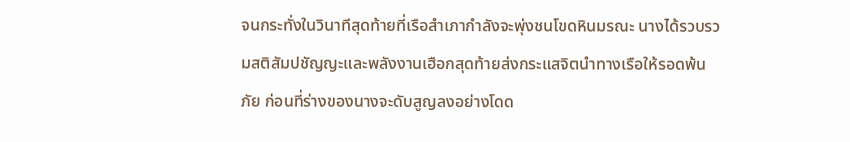จนกระทั่งในวินาทีสุดท้ายที่เรือสำเภากำลังจะพุ่งชนโขดหินมรณะ นางได้รวบรวมสติสัมปชัญญะและพลังงานเฮือกสุดท้ายส่งกระแสจิตนำทางเรือให้รอดพ้นภัย ก่อนที่ร่างของนางจะดับสูญลงอย่างโดด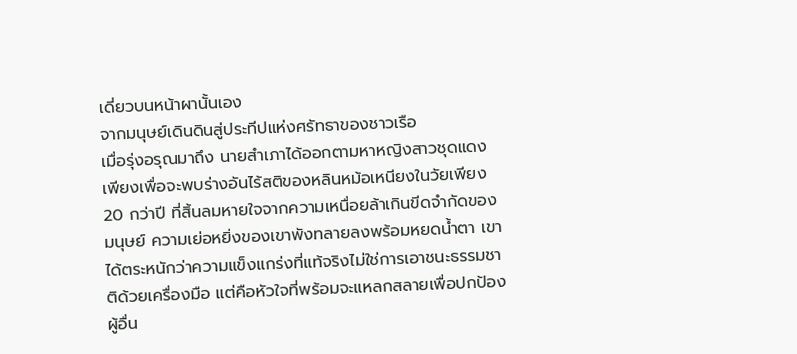เดี่ยวบนหน้าผานั้นเอง
จากมนุษย์เดินดินสู่ประทีปแห่งศรัทธาของชาวเรือ
เมื่อรุ่งอรุณมาถึง นายสำเภาได้ออกตามหาหญิงสาวชุดแดงเพียงเพื่อจะพบร่างอันไร้สติของหลินหม้อเหนียงในวัยเพียง 20 กว่าปี ที่สิ้นลมหายใจจากความเหนื่อยล้าเกินขีดจำกัดของมนุษย์ ความเย่อหยิ่งของเขาพังทลายลงพร้อมหยดน้ำตา เขาได้ตระหนักว่าความแข็งแกร่งที่แท้จริงไม่ใช่การเอาชนะธรรมชาติด้วยเครื่องมือ แต่คือหัวใจที่พร้อมจะแหลกสลายเพื่อปกป้องผู้อื่น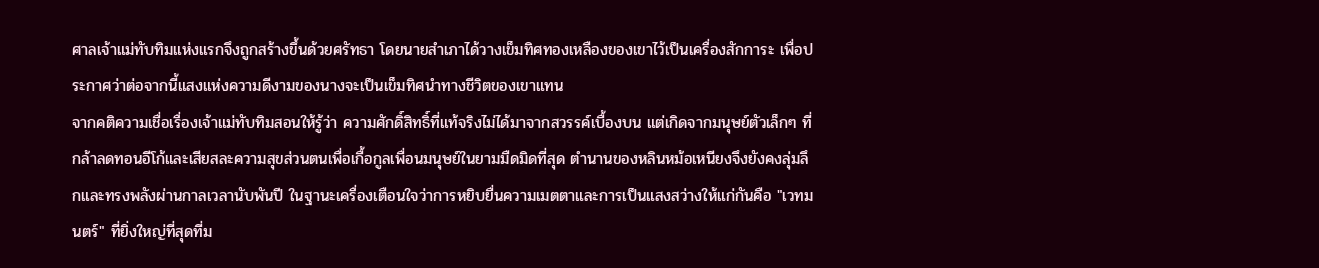ศาลเจ้าแม่ทับทิมแห่งแรกจึงถูกสร้างขึ้นด้วยศรัทธา โดยนายสำเภาได้วางเข็มทิศทองเหลืองของเขาไว้เป็นเครื่องสักการะ เพื่อประกาศว่าต่อจากนี้แสงแห่งความดีงามของนางจะเป็นเข็มทิศนำทางชีวิตของเขาแทน
จากคติความเชื่อเรื่องเจ้าแม่ทับทิมสอนให้รู้ว่า ความศักดิ์สิทธิ์ที่แท้จริงไม่ได้มาจากสวรรค์เบื้องบน แต่เกิดจากมนุษย์ตัวเล็กๆ ที่กล้าลดทอนอีโก้และเสียสละความสุขส่วนตนเพื่อเกื้อกูลเพื่อนมนุษย์ในยามมืดมิดที่สุด ตำนานของหลินหม้อเหนียงจึงยังคงลุ่มลึกและทรงพลังผ่านกาลเวลานับพันปี ในฐานะเครื่องเตือนใจว่าการหยิบยื่นความเมตตาและการเป็นแสงสว่างให้แก่กันคือ "เวทมนตร์" ที่ยิ่งใหญ่ที่สุดที่ม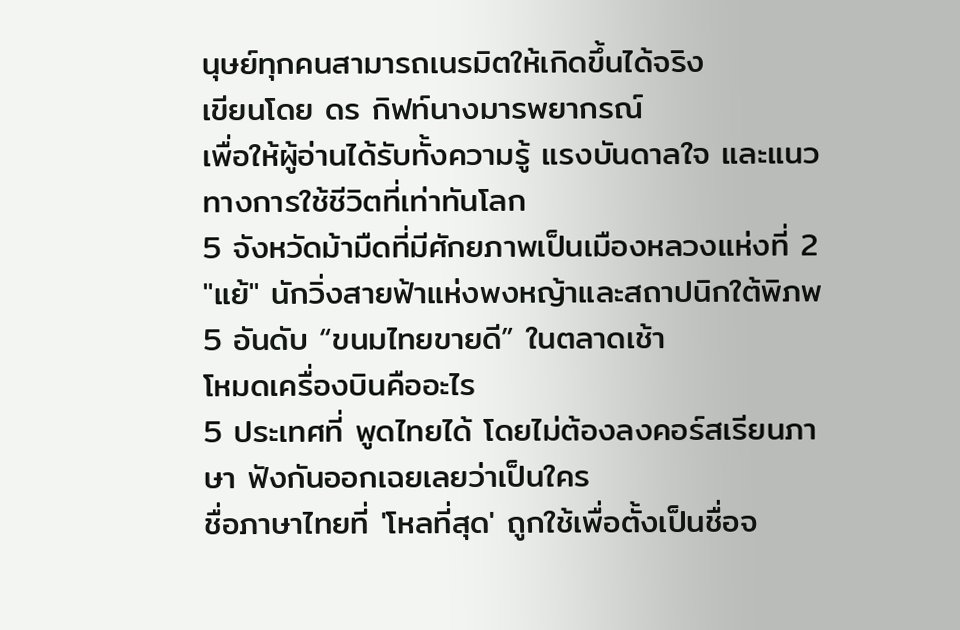นุษย์ทุกคนสามารถเนรมิตให้เกิดขึ้นได้จริง
เขียนโดย ดร กิฟท์นางมารพยากรณ์
เพื่อให้ผู้อ่านได้รับทั้งความรู้ แรงบันดาลใจ และแนวทางการใช้ชีวิตที่เท่าทันโลก
5 จังหวัดม้ามืดที่มีศักยภาพเป็นเมืองหลวงแห่งที่ 2
"แย้" นักวิ่งสายฟ้าแห่งพงหญ้าและสถาปนิกใต้พิภพ
5 อันดับ “ขนมไทยขายดี” ในตลาดเช้า
โหมดเครื่องบินคืออะไร
5 ประเทศที่ พูดไทยได้ โดยไม่ต้องลงคอร์สเรียนภาษา ฟังกันออกเฉยเลยว่าเป็นใคร
ชื่อภาษาไทยที่ 'โหลที่สุด' ถูกใช้เพื่อตั้งเป็นชื่อจ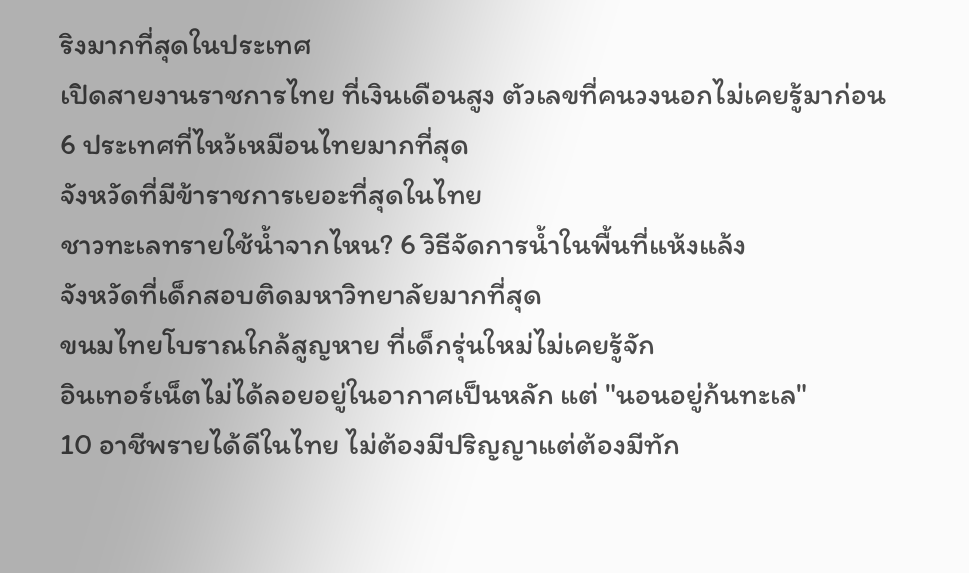ริงมากที่สุดในประเทศ
เปิดสายงานราชการไทย ที่เงินเดือนสูง ตัวเลขที่คนวงนอกไม่เคยรู้มาก่อน
6 ประเทศที่ไหว้เหมือนไทยมากที่สุด
จังหวัดที่มีข้าราชการเยอะที่สุดในไทย
ชาวทะเลทรายใช้น้ำจากไหน? 6 วิธีจัดการน้ำในพื้นที่แห้งแล้ง
จังหวัดที่เด็กสอบติดมหาวิทยาลัยมากที่สุด
ขนมไทยโบราณใกล้สูญหาย ที่เด็กรุ่นใหม่ไม่เคยรู้จัก
อินเทอร์เน็ตไม่ได้ลอยอยู่ในอากาศเป็นหลัก แต่ "นอนอยู่ก้นทะเล"
10 อาชีพรายได้ดีในไทย ไม่ต้องมีปริญญาแต่ต้องมีทัก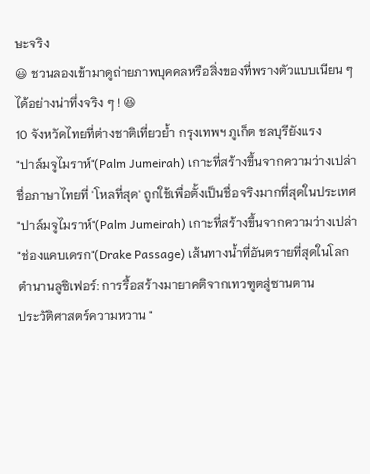ษะจริง
😃 ชวนลองเข้ามาดูถ่ายภาพบุคคลหรือสิ่งของที่พรางตัวแบบเนียน ๆ ได้อย่างน่าทึ่งจริง ๆ ! 😆
10 จังหวัดไทยที่ต่างชาติเที่ยวย้ำ กรุงเทพฯ ภูเก็ต ชลบุรียังแรง
"ปาล์มจูไมราห์"(Palm Jumeirah) เกาะที่สร้างขึ้นจากความว่างเปล่า
ชื่อภาษาไทยที่ 'โหลที่สุด' ถูกใช้เพื่อตั้งเป็นชื่อจริงมากที่สุดในประเทศ
"ปาล์มจูไมราห์"(Palm Jumeirah) เกาะที่สร้างขึ้นจากความว่างเปล่า
"ช่องแคบเดรก"(Drake Passage) เส้นทางน้ำที่อันตรายที่สุดในโลก
ตำนานลูซิเฟอร์: การรื้อสร้างมายาคติจากเทวฑูตสู่ซานตาน
ประวัติศาสตร์ความหวาน "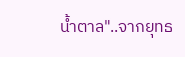น้ำตาล"..จากยุทธ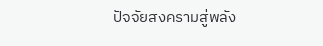ปัจจัยสงครามสู่พลัง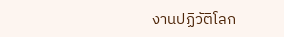งานปฏิวัติโลก